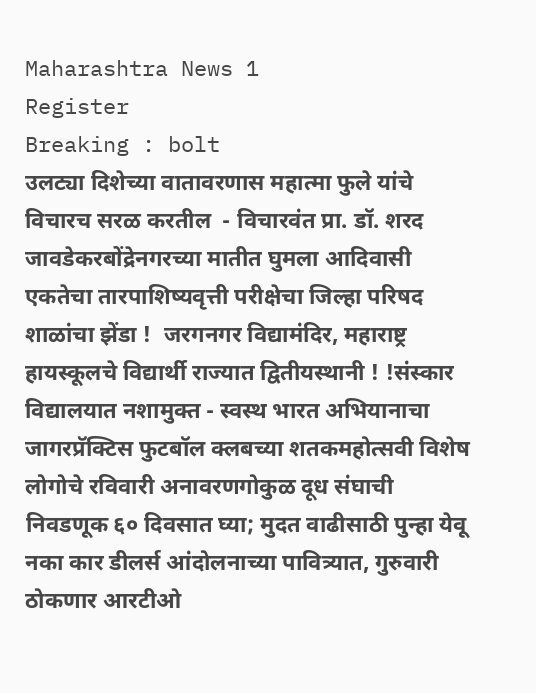Maharashtra News 1
Register
Breaking : bolt
उलट्या दिशेच्या वातावरणास महात्मा फुले यांचे विचारच सरळ करतील  - विचारवंत प्रा. डॉ. शरद जावडेकरबोंद्रेनगरच्या मातीत घुमला आदिवासी एकतेचा तारपाशिष्यवृत्ती परीक्षेचा जिल्हा परिषद शाळांचा झेंडा !  जरगनगर विद्यामंदिर, महाराष्ट्र हायस्कूलचे विद्यार्थी राज्यात द्वितीयस्थानी ! !संस्कार विद्यालयात नशामुक्त - स्वस्थ भारत अभियानाचा जागरप्रॅक्टिस फुटबॉल क्लबच्या शतकमहोत्सवी विशेष लोगोचे रविवारी अनावरणगोकुळ दूध संघाची निवडणूक ६० दिवसात घ्या; मुदत वाढीसाठी पुन्हा येवू नका कार डीलर्स आंदोलनाच्या पावित्र्यात, गुरुवारी ठोकणार आरटीओ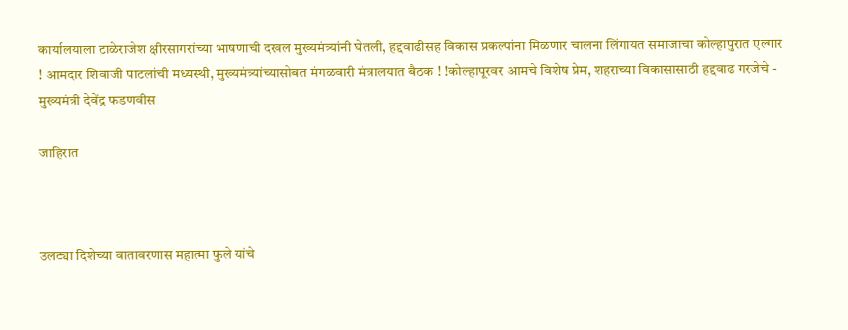कार्यालयाला टाळेराजेश क्षीरसागरांच्या भाषणाची दखल मुख्यमंत्र्यांनी घेतली, हद्दवाढीसह विकास प्रकल्पांना मिळणार चालना लिंगायत समाजाचा कोल्हापुरात एल्गार ! आमदार शिवाजी पाटलांची मध्यस्थी, मुख्यमंत्र्यांच्यासोबत मंगळवारी मंत्रालयात बैठक ! !कोल्हापूरवर आमचे विशेष प्रेम, शहराच्या विकासासाठी हद्दवाढ गरजेचे - मुख्यमंत्री देवेंद्र फडणवीस

जाहिरात



उलट्या दिशेच्या वातावरणास महात्मा फुले यांचे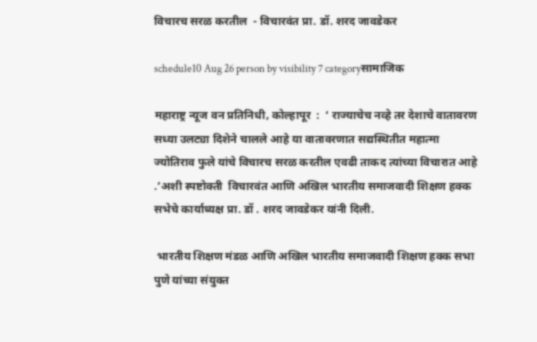विचारच सरळ करतील  - विचारवंत प्रा. डॉ. शरद जावडेकर

schedule10 Aug 26 person by visibility 7 categoryसामाजिक

महाराष्ट्र न्यूज वन प्रतिनिधी, कोल्हापूर  :  ‘ राज्याचेच नव्हे तर देशाचे वातावरण सध्या उलट्या दिशेने चालले आहे या वातावरणात सद्यस्थितीत महात्मा ज्योतिराव फुले यांचे विचारच सरळ करतील एवढी ताकद त्यांच्या विचारात आहे .’अशी स्पष्टोक्ती  विचारवंत आणि अखिल भारतीय समाजवादी शिक्षण हक्क सभेचे कार्याध्यक्ष प्रा. डॉ . शरद जावडेकर यांनी दिली.

 भारतीय शिक्षण मंडळ आणि अखिल भारतीय समाजवादी शिक्षण हक्क सभा पुणे यांच्या संयुक्त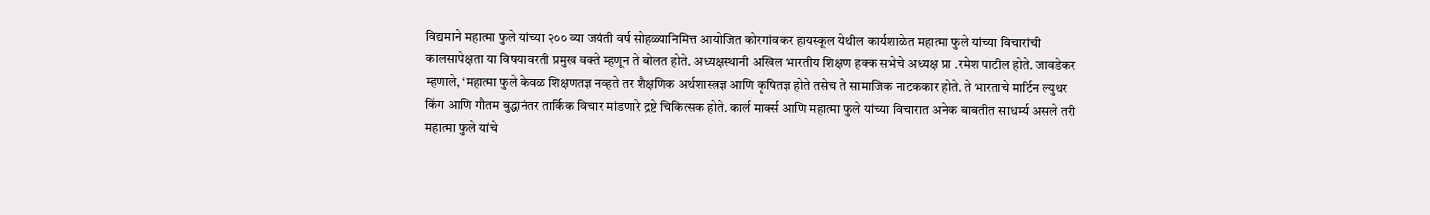विद्यमाने महात्मा फुले यांच्या २०० व्या जयंती वर्ष सोहळ्यानिमित्त आयोजित कोरगांवकर हायस्कूल येथील कार्यशाळेत महात्मा फुले यांच्या विचारांची कालसापेक्षता या विषयावरती प्रमुख वक्ते म्हणून ते बोलत होते. अध्यक्षस्थानी अखिल भारतीय शिक्षण हक्क सभेचे अध्यक्ष प्रा .रमेश पाटील होते. जावडेकर म्हणाले, ‘महात्मा फुले केवळ शिक्षणतज्ञ नव्हते तर शैक्षणिक अर्थशास्त्रज्ञ आणि कृषितज्ञ होते तसेच ते सामाजिक नाटककार होते. ते भारताचे मार्टिन ल्युथर किंग आणि गौतम बुद्धानंतर तार्किक विचार मांडणारे द्रष्टे चिकित्सक होते. कार्ल मार्क्स आणि महात्मा फुले यांच्या विचारात अनेक बाबतीत साधर्म्य असले तरी महात्मा फुले यांचे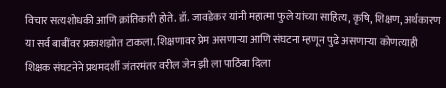विचार सत्यशोधकी आणि क्रांतिकारी होते. डॉ. जावडेकर यांनी महात्मा फुले यांच्या साहित्य, कृषि, शिक्षण, अर्थकारण या सर्व बाबींवर प्रकाशझोत टाकला. शिक्षणावर प्रेम असणाऱ्या आणि संघटना म्हणून पुढे असणाऱ्या कोणत्याही शिक्षक संघटनेने प्रथमदर्शी जंतरमंतर वरील जेन झी ला पाठिंबा दिला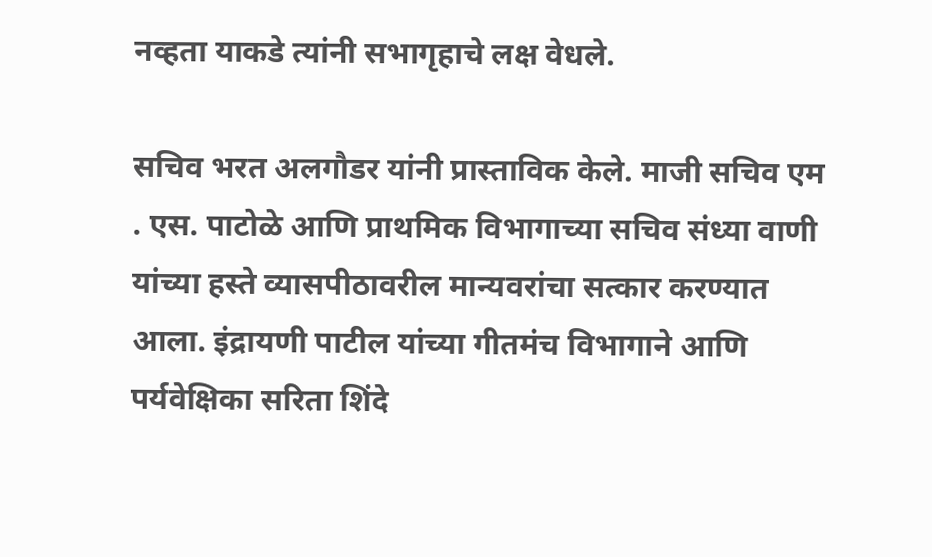नव्हता याकडे त्यांनी सभागृहाचे लक्ष वेधले.

सचिव भरत अलगौडर यांनी प्रास्ताविक केले. माजी सचिव एम . एस. पाटोळे आणि प्राथमिक विभागाच्या सचिव संध्या वाणी यांच्या हस्ते व्यासपीठावरील मान्यवरांचा सत्कार करण्यात आला. इंद्रायणी पाटील यांच्या गीतमंच विभागाने आणि पर्यवेक्षिका सरिता शिंदे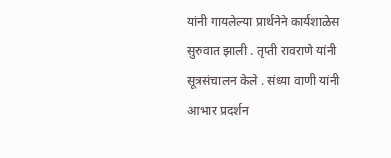यांनी गायलेल्या प्रार्थनेने कार्यशाळेस सुरुवात झाली . तृप्ती रावराणे यांनी सूत्रसंचालन केले . संध्या वाणी यांनी आभार प्रदर्शन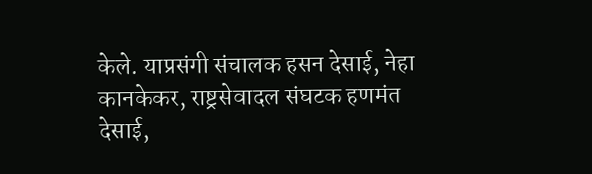केले. याप्रसंगी संचालक हसन देसाई, नेहा कानकेकर, राष्ट्रसेवादल संघटक हणमंत देसाई,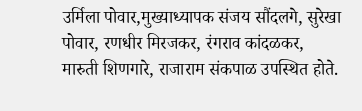उर्मिला पोवार,मुख्याध्यापक संजय सौंदलगे, सुरेखा पोवार, रणधीर मिरजकर, रंगराव कांदळकर, मारुती शिणगारे, राजाराम संकपाळ उपस्थित होते.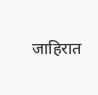जाहिरात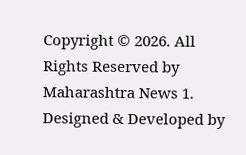Copyright © 2026. All Rights Reserved by Maharashtra News 1.
Designed & Developed by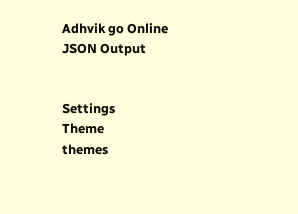Adhvik go Online
JSON Output


Settings
Theme
themes